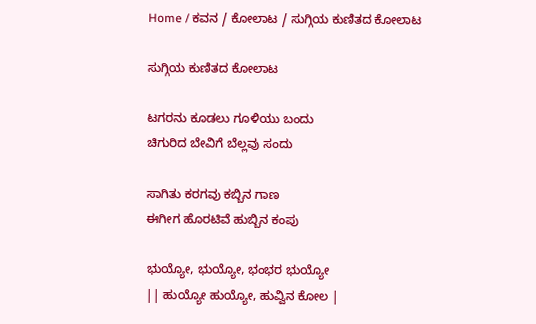Home / ಕವನ / ಕೋಲಾಟ / ಸುಗ್ಗಿಯ ಕುಣಿತದ ಕೋಲಾಟ

ಸುಗ್ಗಿಯ ಕುಣಿತದ ಕೋಲಾಟ

ಟಗರನು ಕೂಡಲು ಗೂಳಿಯು ಬಂದು
ಚಿಗುರಿದ ಬೇವಿಗೆ ಬೆಲ್ಲವು ಸಂದು

ಸಾಗಿತು ಕರಗವು ಕಬ್ಬಿನ ಗಾಣ
ಈಗೀಗ ಹೊರಟಿವೆ ಹುಬ್ಬಿನ ಕಂಪು

ಭುಯ್ಯೋ, ಭುಯ್ಯೋ, ಭಂಭರ ಭುಯ್ಯೋ
|| ಹುಯ್ಯೋ ಹುಯ್ಯೋ, ಹುವ್ವಿನ ಕೋಲ |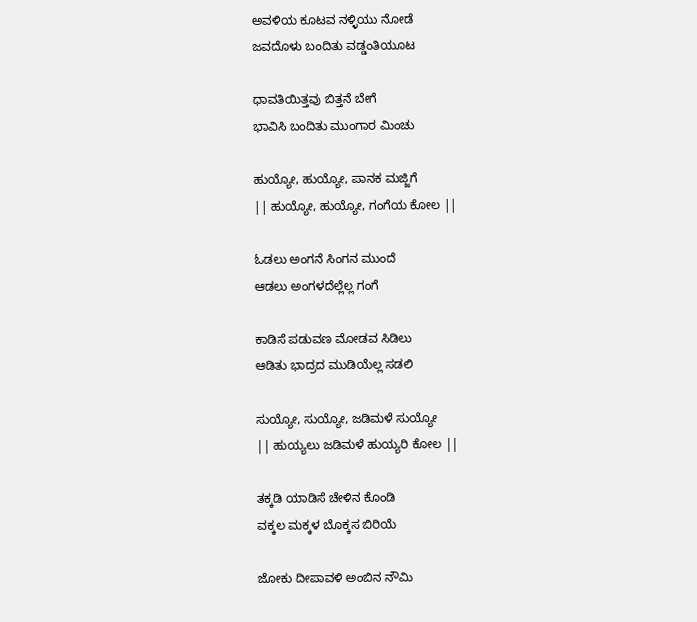ಅವಳಿಯ ಕೂಟವ ನಳ್ಳಿಯು ನೋಡೆ
ಜವದೊಳು ಬಂದಿತು ವಡ್ಡಂತಿಯೂಟ

ಧಾವತಿಯಿತ್ತವು ಬಿತ್ತನೆ ಬೇಗೆ
ಭಾವಿಸಿ ಬಂದಿತು ಮುಂಗಾರ ಮಿಂಚು

ಹುಯ್ಯೋ, ಹುಯ್ಯೋ, ಪಾನಕ ಮಜ್ಜಿಗೆ
|| ಹುಯ್ಯೋ, ಹುಯ್ಯೋ, ಗಂಗೆಯ ಕೋಲ ||

ಓಡಲು ಅಂಗನೆ ಸಿಂಗನ ಮುಂದೆ
ಆಡಲು ಅಂಗಳದೆಲ್ಲೆಲ್ಲ ಗಂಗೆ

ಕಾಡಿಸೆ ಪಡುವಣ ಮೋಡವ ಸಿಡಿಲು
ಆಡಿತು ಭಾದ್ರದ ಮುಡಿಯೆಲ್ಲ ಸಡಲಿ

ಸುಯ್ಯೋ, ಸುಯ್ಯೋ, ಜಡಿಮಳೆ ಸುಯ್ಯೋ
|| ಹುಯ್ಯಲು ಜಡಿಮಳೆ ಹುಯ್ಯರಿ ಕೋಲ ||

ತಕ್ಕಡಿ ಯಾಡಿಸೆ ಚೇಳಿನ ಕೊಂಡಿ
ವಕ್ಕಲ ಮಕ್ಕಳ ಬೊಕ್ಕಸ ಬಿರಿಯೆ

ಜೋಕು ದೀಪಾವಳಿ ಅಂಬಿನ ನೌಮಿ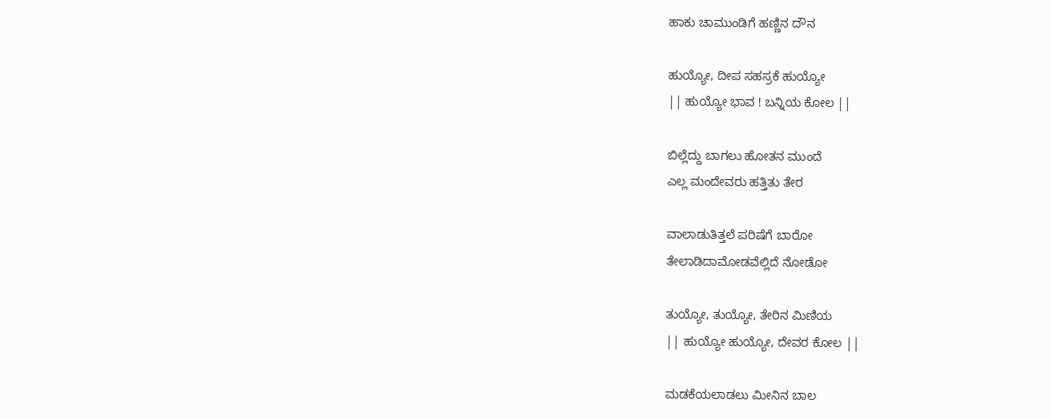ಹಾಕು ಚಾಮುಂಡಿಗೆ ಹಣ್ಣಿನ ದೌನ

ಹುಯ್ಯೋ, ದೀಪ ಸಹಸ್ರಕೆ ಹುಯ್ಯೋ
|| ಹುಯ್ಯೋ ಭಾವ ! ಬನ್ನಿಯ ಕೋಲ ||

ಬಿಲ್ಲೆದ್ದು ಬಾಗಲು ಹೋತನ ಮುಂದೆ
ಎಲ್ಲ ಮಂದೇವರು ಹತ್ತಿತು ತೇರ

ವಾಲಾಡುತಿತ್ತಲೆ ಪರಿಷೆಗೆ ಬಾರೋ
ತೇಲಾಡಿದಾಮೋಡವೆಲ್ಲಿದೆ ನೋಡೋ

ತುಯ್ಯೋ, ತುಯ್ಯೋ, ತೇರಿನ ಮಿಣಿಯ
|| ಹುಯ್ಯೋ ಹುಯ್ಯೋ, ದೇವರ ಕೋಲ ||

ಮಡಕೆಯಲಾಡಲು ಮೀನಿನ ಬಾಲ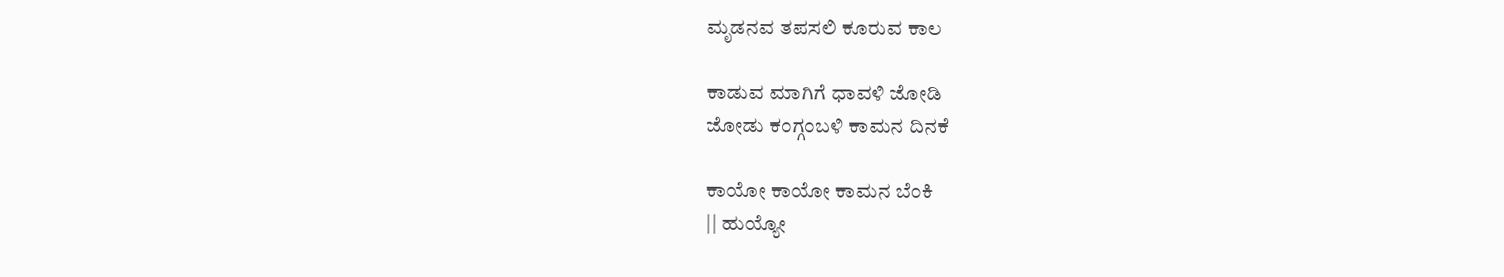ಮೃಡನವ ತಪಸಲಿ ಕೂರುವ ಕಾಲ

ಕಾಡುವ ಮಾಗಿಗೆ ಧಾವಳಿ ಜೋಡಿ
ಜೋಡು ಕಂಗ್ಗಂಬಳಿ ಕಾಮನ ದಿನಕೆ

ಕಾಯೋ ಕಾಯೋ ಕಾಮನ ಬೆಂಕಿ
|| ಹುಯ್ಯೋ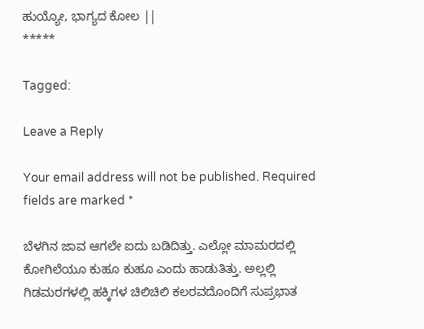ಹುಯ್ಯೋ, ಭಾಗ್ಯದ ಕೋಲ ||
*****

Tagged:

Leave a Reply

Your email address will not be published. Required fields are marked *

ಬೆಳಗಿನ ಜಾವ ಆಗಲೇ ಐದು ಬಡಿದಿತ್ತು. ಎಲ್ಲೋ ಮಾಮರದಲ್ಲಿ ಕೋಗಿಲೆಯೂ ಕುಹೂ ಕುಹೂ ಎಂದು ಹಾಡುತಿತ್ತು. ಅಲ್ಲಲ್ಲಿ ಗಿಡಮರಗಳಲ್ಲಿ ಹಕ್ಕಿಗಳ ಚಿಲಿಚಿಲಿ ಕಲರವದೊಂದಿಗೆ ಸುಪ್ರಭಾತ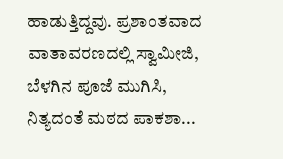ಹಾಡುತ್ತಿದ್ದವು. ಪ್ರಶಾಂತವಾದ ವಾತಾವರಣದಲ್ಲಿ ಸ್ವಾಮೀಜಿ, ಬೆಳಗಿನ ಪೂಜೆ ಮುಗಿಸಿ, ನಿತ್ಯದಂತೆ ಮಠದ ಪಾಕಶಾ...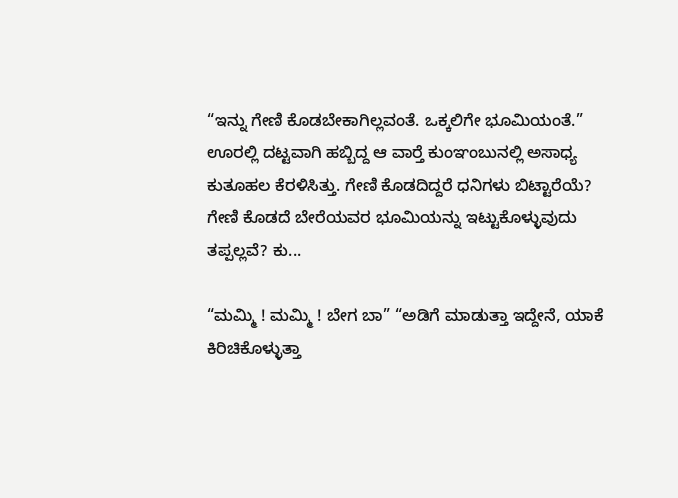“ಇನ್ನು ಗೇಣಿ ಕೊಡಬೇಕಾಗಿಲ್ಲವಂತೆ. ಒಕ್ಕಲಿಗೇ ಭೂಮಿಯಂತೆ.” ಊರಲ್ಲಿ ದಟ್ಟವಾಗಿ ಹಬ್ಬಿದ್ದ ಆ ವಾರ್‍ತೆ ಕುಂಞಂಬುನಲ್ಲಿ ಅಸಾಧ್ಯ ಕುತೂಹಲ ಕೆರಳಿಸಿತ್ತು. ಗೇಣಿ ಕೊಡದಿದ್ದರೆ ಧನಿಗಳು ಬಿಟ್ಟಾರೆಯೆ? ಗೇಣಿ ಕೊಡದೆ ಬೇರೆಯವರ ಭೂಮಿಯನ್ನು ಇಟ್ಟುಕೊಳ್ಳುವುದು ತಪ್ಪಲ್ಲವೆ? ಕು...

“ಮಮ್ಮಿ ! ಮಮ್ಮಿ ! ಬೇಗ ಬಾ” “ಅಡಿಗೆ ಮಾಡುತ್ತಾ ಇದ್ದೇನೆ, ಯಾಕೆ ಕಿರಿಚಿಕೊಳ್ಳುತ್ತಾ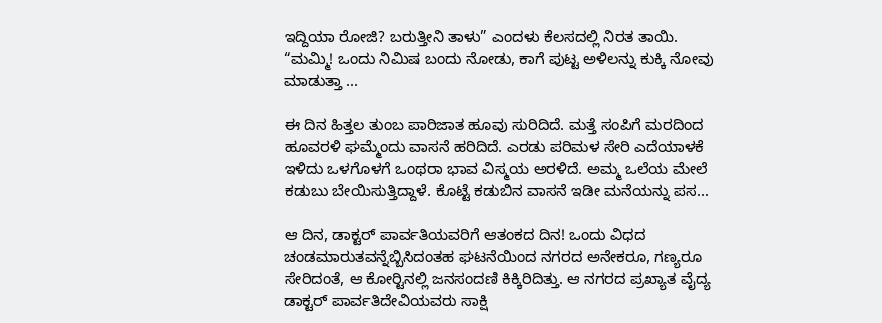ಇದ್ದಿಯಾ ರೋಜಿ? ಬರುತ್ತೀನಿ ತಾಳು” ಎಂದಳು ಕೆಲಸದಲ್ಲಿ ನಿರತ ತಾಯಿ. “ಮಮ್ಮಿ! ಒಂದು ನಿಮಿಷ ಬಂದು ನೋಡು, ಕಾಗೆ ಪುಟ್ಟ ಅಳಿಲನ್ನು ಕುಕ್ಕಿ ನೋವು ಮಾಡುತ್ತಾ ...

ಈ ದಿನ ಹಿತ್ತಲ ತುಂಬ ಪಾರಿಜಾತ ಹೂವು ಸುರಿದಿದೆ. ಮತ್ತೆ ಸಂಪಿಗೆ ಮರದಿಂದ ಹೂವರಳಿ ಘಮ್ಮೆಂದು ವಾಸನೆ ಹರಿದಿದೆ. ಎರಡು ಪರಿಮಳ ಸೇರಿ ಎದೆಯಾಳಕೆ ಇಳಿದು ಒಳಗೊಳಗೆ ಒಂಥರಾ ಭಾವ ವಿಸ್ಮಯ ಅರಳಿದೆ. ಅಮ್ಮ ಒಲೆಯ ಮೇಲೆ ಕಡುಬು ಬೇಯಿಸುತ್ತಿದ್ದಾಳೆ. ಕೊಟ್ಟೆ ಕಡುಬಿನ ವಾಸನೆ ಇಡೀ ಮನೆಯನ್ನು ಪಸ...

ಆ ದಿನ, ಡಾಕ್ಟರ್ ಪಾರ್ವತಿಯವರಿಗೆ ಆತಂಕದ ದಿನ! ಒಂದು ವಿಧದ ಚಂಡಮಾರುತವನ್ನೆಬ್ಬಿಸಿದಂತಹ ಘಟನೆಯಿಂದ ನಗರದ ಅನೇಕರೂ, ಗಣ್ಯರೂ ಸೇರಿದಂತೆ, ಆ ಕೋರ್‍ಟಿನಲ್ಲಿ ಜನಸಂದಣಿ ಕಿಕ್ಕಿರಿದಿತ್ತು. ಆ ನಗರದ ಪ್ರಖ್ಯಾತ ವೈದ್ಯ ಡಾಕ್ಟರ್ ಪಾರ್ವತಿದೇವಿಯವರು ಸಾಕ್ಷಿ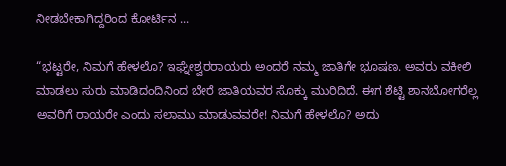ನೀಡಬೇಕಾಗಿದ್ದರಿಂದ ಕೋರ್ಟಿನ ...

“ಭಟ್ಟರೇ, ನಿಮಗೆ ಹೇಳಲೊ? ಇಘ್ನೇಶ್ವರರಾಯರು ಅಂದರೆ ನಮ್ಮ ಜಾತಿಗೇ ಭೂಷಣ. ಅವರು ವಕೀಲಿ ಮಾಡಲು ಸುರು ಮಾಡಿದಂದಿನಿಂದ ಬೇರೆ ಜಾತಿಯವರ ಸೊಕ್ಕು ಮುರಿದಿದೆ. ಈಗ ಶೆಟ್ಟಿ ಶಾನಬೋಗರೆಲ್ಲ ಅವರಿಗೆ ರಾಯರೇ ಎಂದು ಸಲಾಮು ಮಾಡುವವರೇ! ನಿಮಗೆ ಹೇಳಲೊ? ಅದು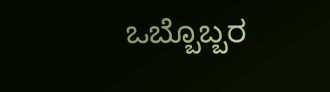ಒಬ್ಬೊಬ್ಬರ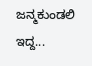ಜನ್ಮಕುಂಡಲಿ ಇದ್ದ...